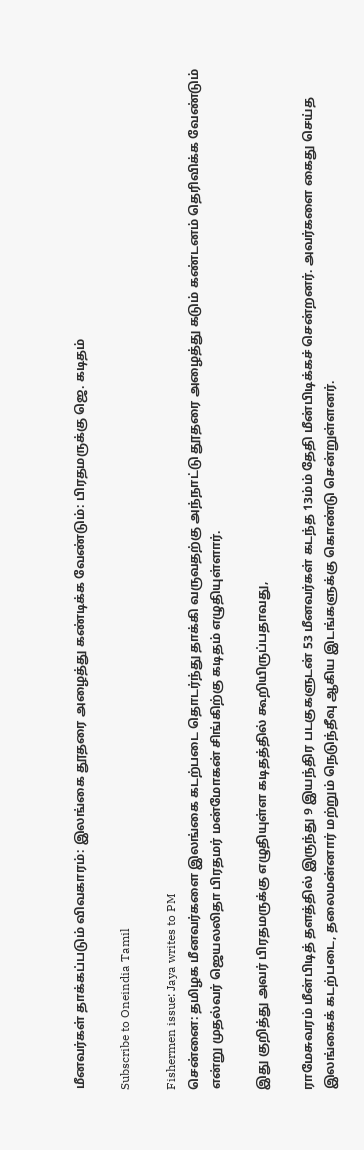மீனவர்கள் தாக்கப்படும் விவகாரம்: இலங்கை தூதரை அழைத்து கண்டிக்க வேண்டும்: பிரதமருக்கு ஜெ. கடிதம்

Subscribe to Oneindia Tamil

Fishermen issue: Jaya writes to PM
சென்னை: தமிழக மீனவர்களை இலங்கை கடற்படை தொடர்ந்து தாக்கி வருவதற்கு அந்நாட்டு தூதரை அழைத்து கடும் கண்டனம் தெரிவிக்க வேண்டும் என்று முதல்வர் ஜெயலலிதா பிரதமர் மன்மோகன் சிங்கிற்கு கடிதம் எழுதியுள்ளார்.

இது குறித்து அவர் பிரதமருக்கு எழுதியுள்ள கடிதத்தில் கூறியிருப்பதாவது,

ராமேசுவரம் மீன்பிடித் தளத்தில் இருந்து 9 இயந்திர படகுகளுடன் 53 மீனவர்கள் கடந்த 13ம்ம் தேதி மீன்பிடிக்கச் சென்றனர். அவர்களை கைது செய்த இலங்கைக் கடற்படை, தலைமன்னார் மற்றும் நெடுந்தீவு ஆகிய இடங்களுக்கு கொண்டு சென்றுள்ளனர்.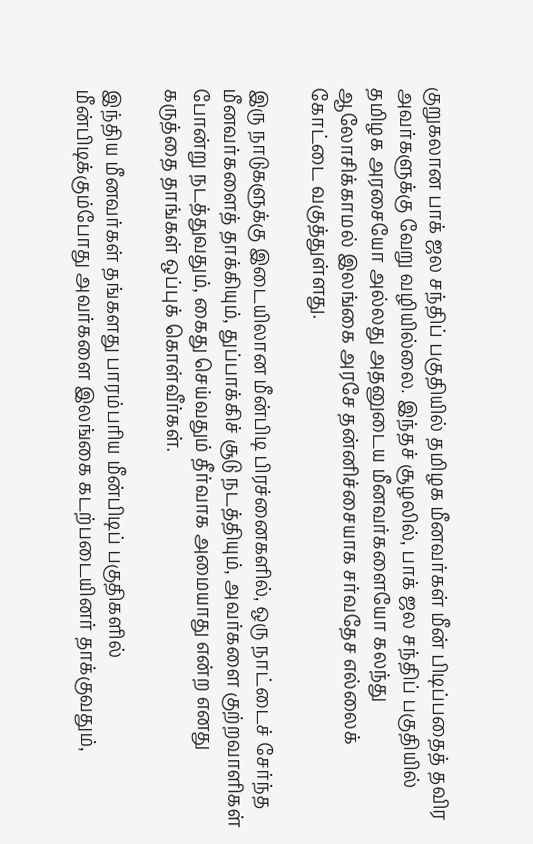குறுகலான பாக் ஜல சந்திப் பகுதியில் தமிழக மீனவர்கள் மீன் பிடிப்பதைத் தவிர அவர்களுக்கு வேறு வழியில்லை. இந்தச் சூழலில், பாக் ஜல சந்திப் பகுதியில் தமிழக அரசையோ அல்லது அதனுடைய மீனவர்களையோ கலந்து ஆலோசிக்காமல் இலங்கை அரசே தன்னிச்சையாக சர்வதேச எல்லைக் கோட்டை வகுத்துள்ளது.

இரு நாடுகளுக்கு இடையிலான மீன்பிடி பிரச்னைகளில், ஒரு நாட்டைச் சேர்ந்த மீனவர்களைத் தாக்கியும், துப்பாக்கிச் சூடு நடத்தியும், அவர்களை குற்றவாளிகள் போன்று நடத்துவதும், கைது செய்வதும் தீர்வாக அமையாது என்ற எனது கருத்தை தாங்கள் ஒப்புக் கொள்வீர்கள்.

இந்திய மீனவர்கள் தங்களது பாரம்பரிய மீன்பிடிப் பகுதிகளில் மீன்பிடிக்கும்போது அவர்களை இலங்கை கடற்படையினர் தாக்குவதும்,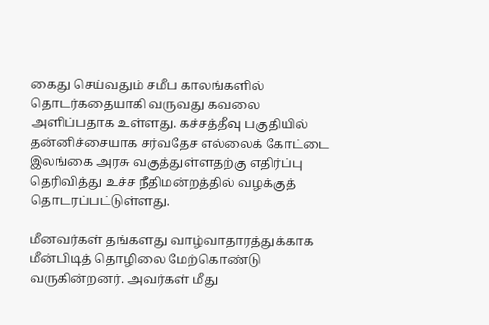கைது செய்வதும் சமீப காலங்களில் தொடர்கதையாகி வருவது கவலை அளிப்பதாக உள்ளது. கச்சத்தீவு பகுதியில் தன்னிச்சையாக சர்வதேச எல்லைக் கோட்டை இலங்கை அரசு வகுத்துள்ளதற்கு எதிர்ப்பு தெரிவித்து உச்ச நீதிமன்றத்தில் வழக்குத் தொடரப்பட்டுள்ளது.

மீனவர்கள் தங்களது வாழ்வாதாரத்துக்காக மீன்பிடித் தொழிலை மேற்கொண்டு வருகின்றனர். அவர்கள் மீது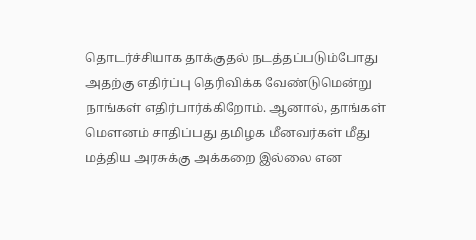தொடர்ச்சியாக தாக்குதல் நடத்தப்படும்போது அதற்கு எதிர்ப்பு தெரிவிக்க வேண்டுமென்று நாங்கள் எதிர்பார்க்கிறோம். ஆனால், தாங்கள் மௌனம் சாதிப்பது தமிழக மீனவர்கள் மீது மத்திய அரசுக்கு அக்கறை இல்லை என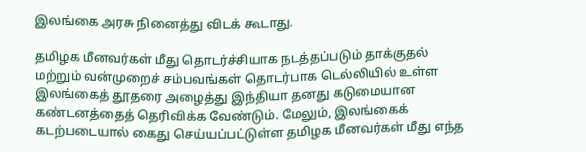இலங்கை அரசு நினைத்து விடக் கூடாது.

தமிழக மீனவர்கள் மீது தொடர்ச்சியாக நடத்தப்படும் தாக்குதல் மற்றும் வன்முறைச் சம்பவங்கள் தொடர்பாக டெல்லியில் உள்ள இலங்கைத் தூதரை அழைத்து இந்தியா தனது கடுமையான கண்டனத்தைத் தெரிவிக்க வேண்டும். மேலும், இலங்கைக் கடற்படையால் கைது செய்யப்பட்டுள்ள தமிழக மீனவர்கள் மீது எந்த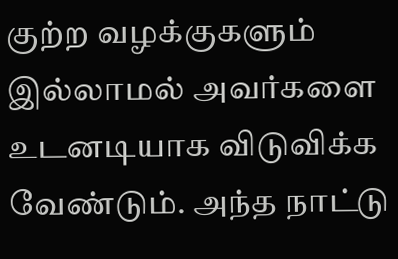குற்ற வழக்குகளும் இல்லாமல் அவர்களை உடனடியாக விடுவிக்க வேண்டும். அந்த நாட்டு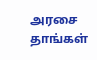அரசை தாங்கள்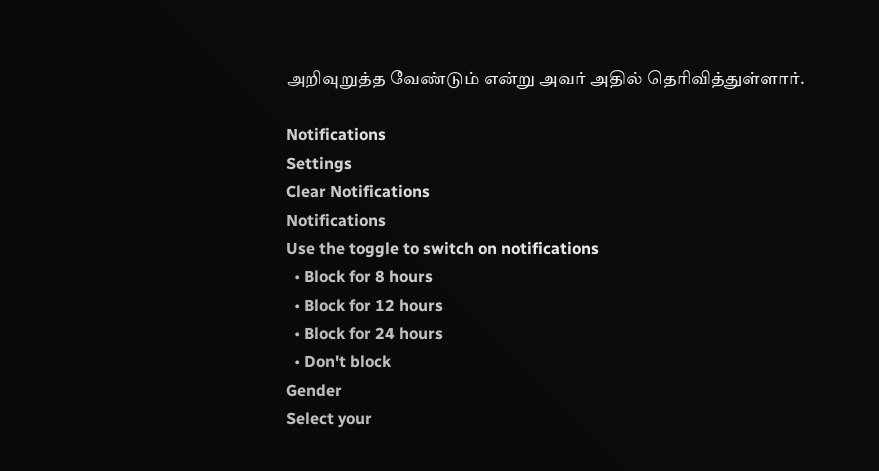அறிவுறுத்த வேண்டும் என்று அவர் அதில் தெரிவித்துள்ளார்.

Notifications
Settings
Clear Notifications
Notifications
Use the toggle to switch on notifications
  • Block for 8 hours
  • Block for 12 hours
  • Block for 24 hours
  • Don't block
Gender
Select your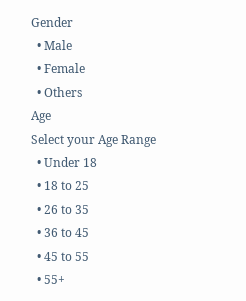Gender
  • Male
  • Female
  • Others
Age
Select your Age Range
  • Under 18
  • 18 to 25
  • 26 to 35
  • 36 to 45
  • 45 to 55
  • 55+